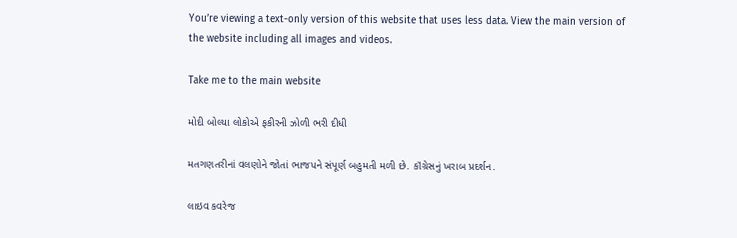You’re viewing a text-only version of this website that uses less data. View the main version of the website including all images and videos.

Take me to the main website

મોદી બોલ્યા લોકોએ ફકીરની ઝોળી ભરી દીધી

મતગણતરીનાં વલણોને જોતાં ભાજપને સંપૂર્ણ બહુમતી મળી છે. કૉંગ્રેસનું ખરાબ પ્રદર્શન.

લાઇવ કવરેજ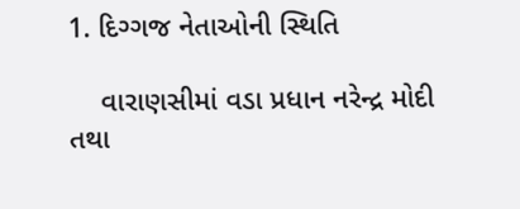1. દિગ્ગજ નેતાઓની સ્થિતિ

    વારાણસીમાં વડા પ્રધાન નરેન્દ્ર મોદી તથા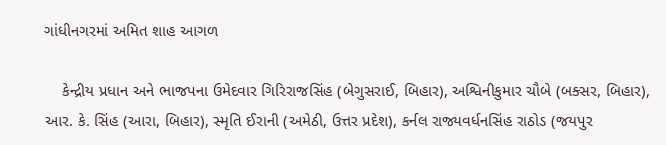ગાંધીનગરમાં અમિત શાહ આગળ

    કેન્દ્રીય પ્રધાન અને ભાજપના ઉમેદવાર ગિરિરાજસિંહ (બેગુસરાઈ, બિહાર), અશ્વિનીકુમાર ચૌબે (બક્સર, બિહાર), આર. કે. સિંહ (આરા, બિહાર), સ્મૃતિ ઈરાની (અમેઠી, ઉત્તર પ્રદેશ), કર્નલ રાજ્યવર્ધનસિંહ રાઠોડ (જયપુર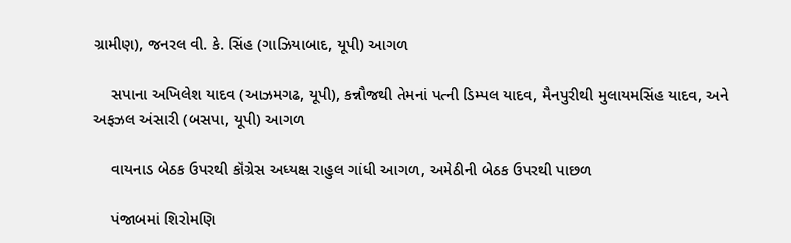ગ્રામીણ), જનરલ વી. કે. સિંહ (ગાઝિયાબાદ, યૂપી) આગળ

    સપાના અખિલેશ યાદવ (આઝમગઢ, યૂપી), કન્નૌજથી તેમનાં પત્ની ડિમ્પલ યાદવ, મૈનપુરીથી મુલાયમસિંહ યાદવ, અને અફઝલ અંસારી (બસપા, યૂપી) આગળ

    વાયનાડ બેઠક ઉપરથી કૉંગ્રેસ અધ્યક્ષ રાહુલ ગાંધી આગળ, અમેઠીની બેઠક ઉપરથી પાછળ

    પંજાબમાં શિરોમણિ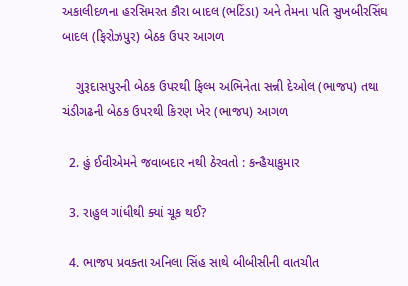અકાલીદળના હરસિમરત કૌરા બાદલ (ભટિંડા) અને તેમના પતિ સુખબીરસિંઘ બાદલ (ફિરોઝપુર) બેઠક ઉપર આગળ

    ગુરૂદાસપુરની બેઠક ઉપરથી ફિલ્મ અભિનેતા સન્ની દેઓલ (ભાજપ) તથા ચંડીગઢની બેઠક ઉપરથી કિરણ ખેર (ભાજપ) આગળ

  2. હું ઈવીએમને જવાબદાર નથી ઠેરવતો : કન્હૈયાકુમાર

  3. રાહુલ ગાંધીથી ક્યાં ચૂક થઈ?

  4. ભાજપ પ્રવક્તા અનિલા સિંહ સાથે બીબીસીની વાતચીત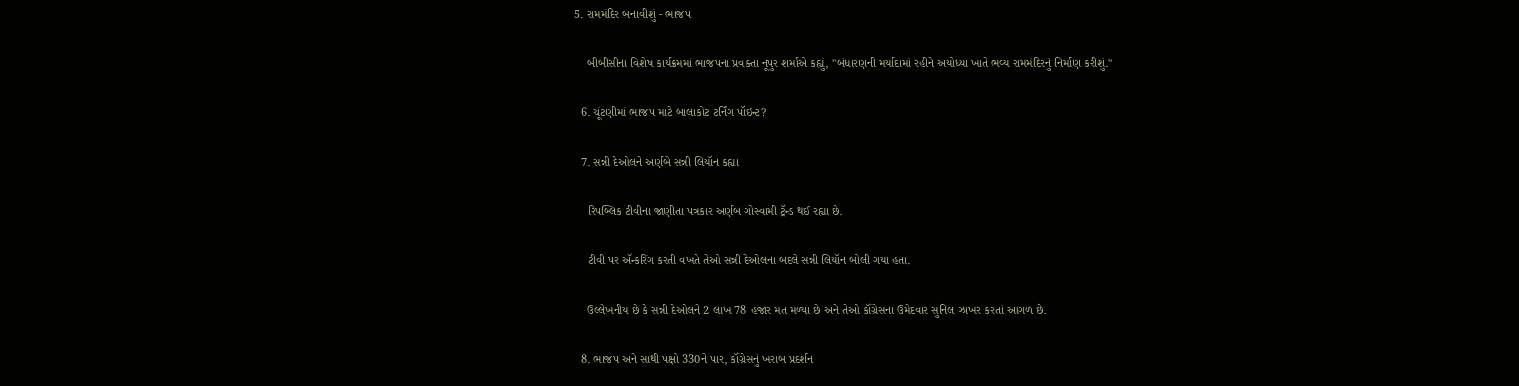5. રામમંદિર બનાવીશું - ભાજપ

    બીબીસીના વિશેષ કાર્યક્રમમાં ભાજપના પ્રવક્તા નૂપુર શર્માએ કહ્યું, "બંધારણની મર્યાદામાં રહીને અયોધ્યા ખાતે ભવ્ય રામમંદિરનું નિર્માણ કરીશું."

  6. ચૂંટણીમાં ભાજપ માટે બાલાકોટ ટર્નિંગ પૉઇન્ટ?

  7. સન્ની દેઓલને અર્ણબે સન્ની લિયૉન કહ્યા

    રિપબ્લિક ટીવીના જાણીતા પત્રકાર અર્ણબ ગોસ્વામી ટ્રૅન્ડ થઈ રહ્યા છે.

    ટીવી પર ઍન્કરિંગ કરતી વખતે તેઓ સન્ની દેઓલના બદલે સન્ની લિયૉન બોલી ગયા હતા.

    ઉલ્લેખનીય છે કે સન્ની દેઓલને 2 લાખ 78 હજાર મત મળ્યા છે અને તેઓ કૉંગ્રેસના ઉમેદવાર સુનિલ ઝાખર કરતાં આગળ છે.

  8. ભાજપ અને સાથી પક્ષો 330ને પાર, કૉંગ્રેસનું ખરાબ પ્રદર્શન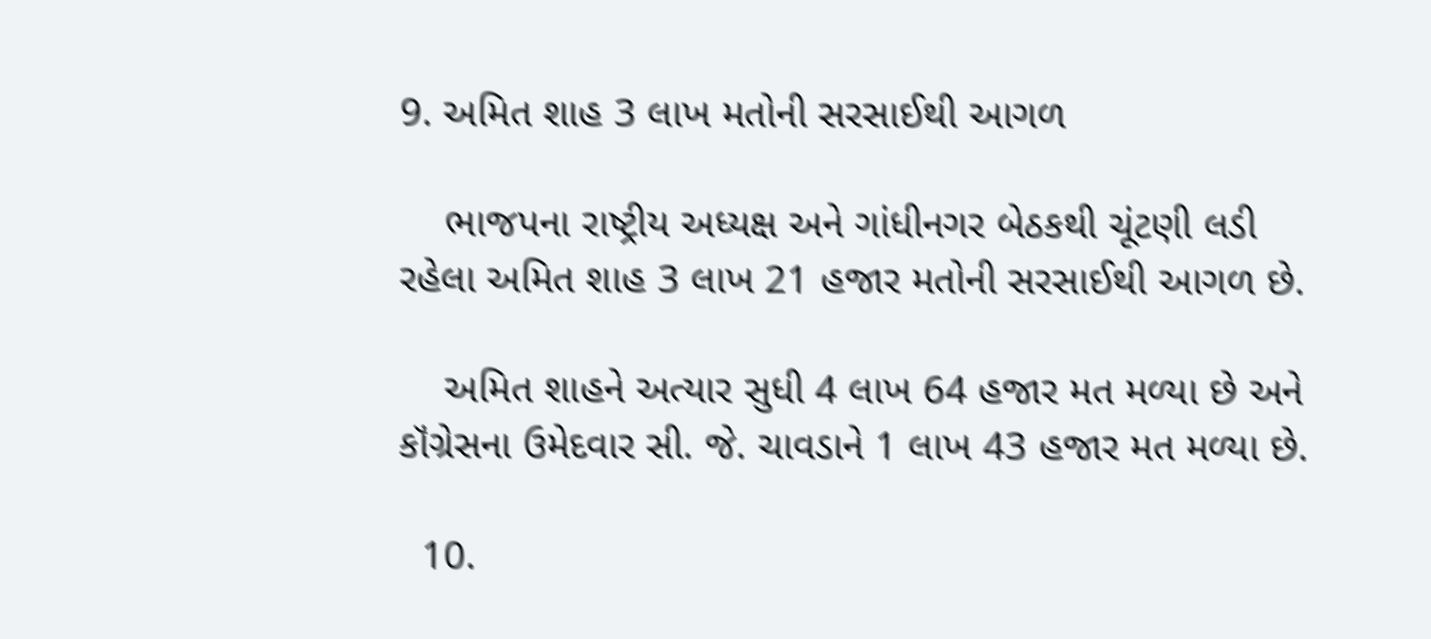9. અમિત શાહ 3 લાખ મતોની સરસાઈથી આગળ

    ભાજપના રાષ્ટ્રીય અધ્યક્ષ અને ગાંધીનગર બેઠકથી ચૂંટણી લડી રહેલા અમિત શાહ 3 લાખ 21 હજાર મતોની સરસાઈથી આગળ છે.

    અમિત શાહને અત્યાર સુધી 4 લાખ 64 હજાર મત મળ્યા છે અને કૉંગ્રેસના ઉમેદવાર સી. જે. ચાવડાને 1 લાખ 43 હજાર મત મળ્યા છે.

  10.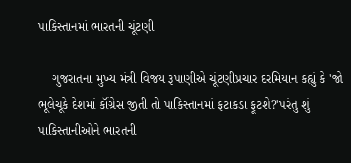પાકિસ્તાનમાં ભારતની ચૂંટણી

    ગુજરાતના મુખ્ય મંત્રી વિજય રૂપાણીએ ચૂંટણીપ્રચાર દરમિયાન કહ્યું કે 'જો ભૂલેચૂકે દેશમાં કૉંગ્રેસ જીતી તો પાકિસ્તાનમાં ફટાકડા ફૂટશે?'પરંતુ શું પાકિસ્તાનીઓને ભારતની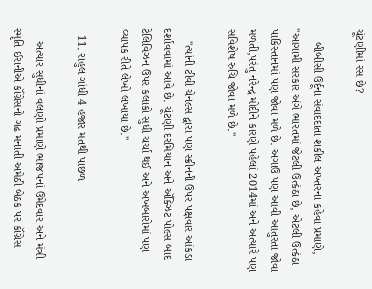ચૂંટણીમાં રસ છે?

    બીબીસી ઉર્દૂના સંવાદદાતા શકીલ અખ્તરના કહેવા પ્રમાણે, "આગામી સરકાર અંગે ભારતમાં જેટલી ઉત્કંઠા છે, એટલી ઉત્કંઠા પાકિસ્તાનમાં પણ જોવા મળે છે. અગાઉ પણ આવી આતુરતા જોવા મળતી,પરંતુ નરેન્દ્ર મોદીને કારણે પહેલાં 2014માં અને અત્યારે પણ સવિશેષ રુચિ જોવા મળે છે."

    "ત્યાંની ટીવી ચેનલ્સ દ્વારા પણ સ્ક્રીનની ઉપર પક્ષવાર આંકડા દર્શાવવામાં આવે છે. ચૂંટણી દરમિયાન અને ઍક્ઝિટ પોલ્સ બાદ ટેલિવિઝન ઉપર કલાકો સુધી ચર્ચા થઈ અને અખબારોમાં પણ વ્યાપક રીતે લેખો લખાયા છે."

  11. રાહુલ ગાંધી 4 હજાર મતથી પાછળ

    અત્યાર સુધીનાં વલણો પ્રમાણે ભાજપનાં ઉમેદવાર અને મંત્રી સ્મૃતિ ઈરાનીએ કૉંગ્રેસનો ગઢ મનાતી અમેઠી બેઠક પર કૉંગ્રેસ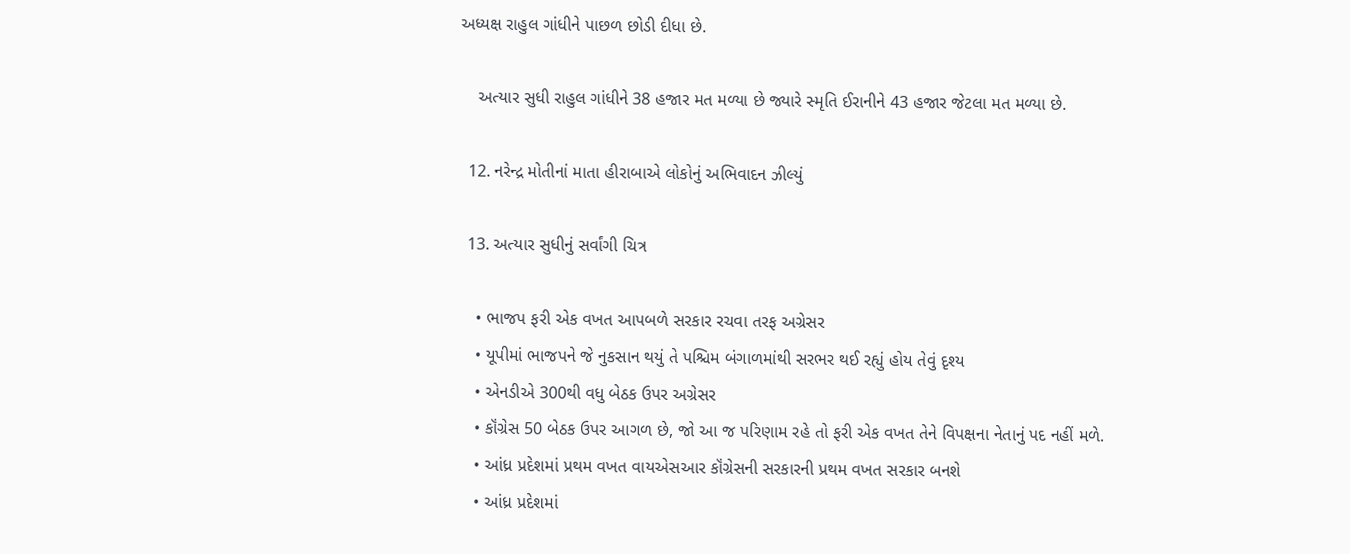અધ્યક્ષ રાહુલ ગાંધીને પાછળ છોડી દીધા છે.

    અત્યાર સુધી રાહુલ ગાંધીને 38 હજાર મત મળ્યા છે જ્યારે સ્મૃતિ ઈરાનીને 43 હજાર જેટલા મત મળ્યા છે.

  12. નરેન્દ્ર મોતીનાં માતા હીરાબાએ લોકોનું અભિવાદન ઝીલ્યું

  13. અત્યાર સુધીનું સર્વાંગી ચિત્ર

    • ભાજપ ફરી એક વખત આપબળે સરકાર રચવા તરફ અગ્રેસર
    • યૂપીમાં ભાજપને જે નુકસાન થયું તે પશ્ચિમ બંગાળમાંથી સરભર થઈ રહ્યું હોય તેવું દૃશ્ય
    • એનડીએ 300થી વધુ બેઠક ઉપર અગ્રેસર
    • કૉંગ્રેસ 50 બેઠક ઉપર આગળ છે, જો આ જ પરિણામ રહે તો ફરી એક વખત તેને વિપક્ષના નેતાનું પદ નહીં મળે.
    • આંધ્ર પ્રદેશમાં પ્રથમ વખત વાયએસઆર કૉંગ્રેસની સરકારની પ્રથમ વખત સરકાર બનશે
    • આંધ્ર પ્રદેશમાં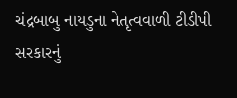ચંદ્રબાબુ નાયડુના નેતૃત્વવાળી ટીડીપી સરકારનું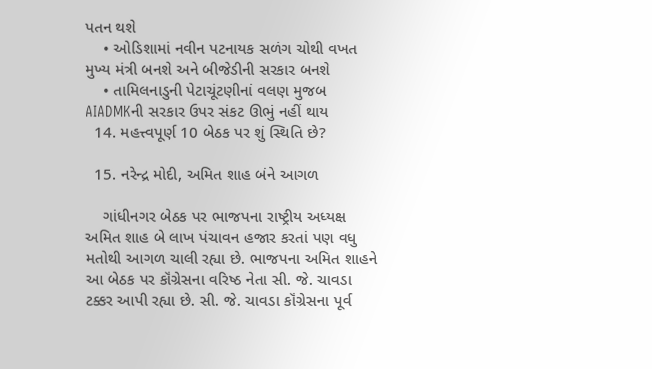પતન થશે
    • ઓડિશામાં નવીન પટનાયક સળંગ ચોથી વખત મુખ્ય મંત્રી બનશે અને બીજેડીની સરકાર બનશે
    • તામિલનાડુની પેટાચૂંટણીનાં વલણ મુજબ AIADMKની સરકાર ઉપર સંકટ ઊભું નહીં થાય
  14. મહત્ત્વપૂર્ણ 10 બેઠક પર શું સ્થિતિ છે?

  15. નરેન્દ્ર મોદી, અમિત શાહ બંને આગળ

    ગાંધીનગર બેઠક પર ભાજપના રાષ્ટ્રીય અધ્યક્ષ અમિત શાહ બે લાખ પંચાવન હજાર કરતાં પણ વધુ મતોથી આગળ ચાલી રહ્યા છે. ભાજપના અમિત શાહને આ બેઠક પર કૉંગ્રેસના વરિષ્ઠ નેતા સી. જે. ચાવડા ટક્કર આપી રહ્યા છે. સી. જે. ચાવડા કૉંગ્રેસના પૂર્વ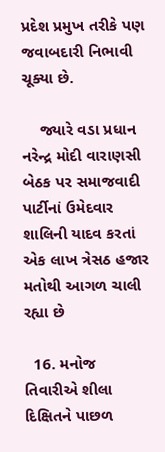પ્રદેશ પ્રમુખ તરીકે પણ જવાબદારી નિભાવી ચૂક્યા છે.

    જ્યારે વડા પ્રધાન નરેન્દ્ર મોદી વારાણસી બેઠક પર સમાજવાદી પાર્ટીનાં ઉમેદવાર શાલિની યાદવ કરતાં એક લાખ ત્રેસઠ હજાર મતોથી આગળ ચાલી રહ્યા છે

  16. મનોજ તિવારીએ શીલા દિક્ષિતને પાછળ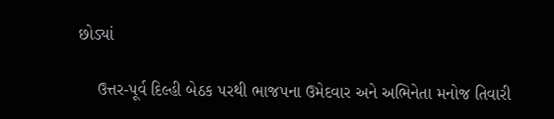છોડ્યાં

    ઉત્તર-પૂર્વ દિલ્હી બેઠક પરથી ભાજપના ઉમેદવાર અને અભિનેતા મનોજ તિવારી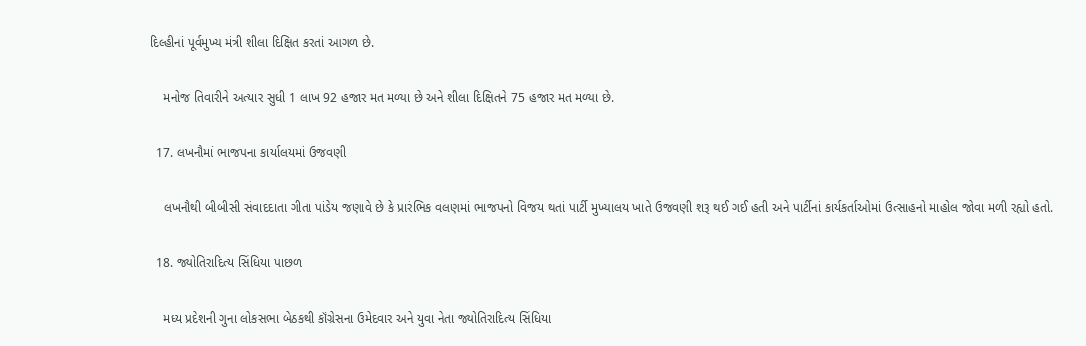દિલ્હીનાં પૂર્વમુખ્ય મંત્રી શીલા દિક્ષિત કરતાં આગળ છે.

    મનોજ તિવારીને અત્યાર સુધી 1 લાખ 92 હજાર મત મળ્યા છે અને શીલા દિક્ષિતને 75 હજાર મત મળ્યા છે.

  17. લખનૌમાં ભાજપના કાર્યાલયમાં ઉજવણી

    લખનૌથી બીબીસી સંવાદદાતા ગીતા પાંડેય જણાવે છે કે પ્રારંભિક વલણમાં ભાજપનો વિજય થતાં પાર્ટી મુખ્યાલય ખાતે ઉજવણી શરૂ થઈ ગઈ હતી અને પાર્ટીનાં કાર્યકર્તાઓમાં ઉત્સાહનો માહોલ જોવા મળી રહ્યો હતો.

  18. જ્યોતિરાદિત્ય સિંધિયા પાછળ

    મધ્ય પ્રદેશની ગુના લોકસભા બેઠકથી કૉંગ્રેસના ઉમેદવાર અને યુવા નેતા જ્યોતિરાદિત્ય સિંધિયા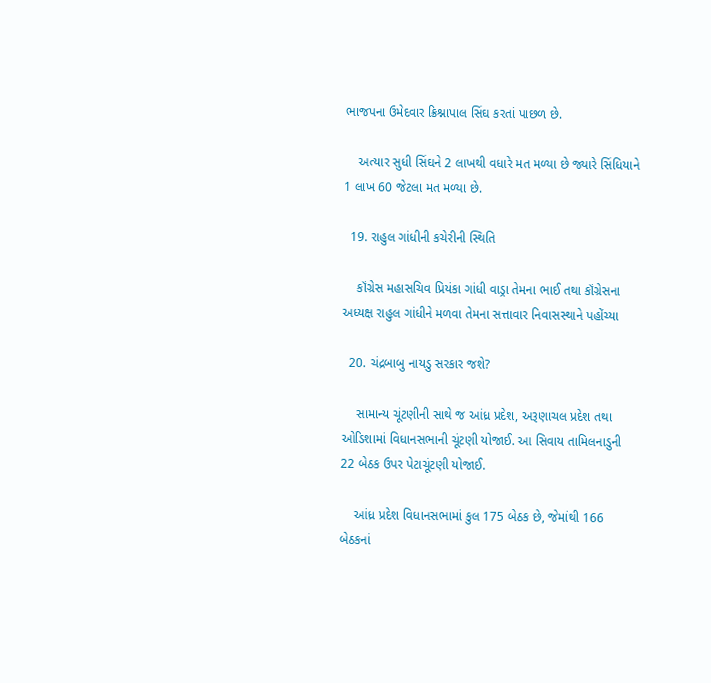ભાજપના ઉમેદવાર ક્રિશ્નાપાલ સિંઘ કરતાં પાછળ છે.

    અત્યાર સુધી સિંઘને 2 લાખથી વધારે મત મળ્યા છે જ્યારે સિંધિયાને 1 લાખ 60 જેટલા મત મળ્યા છે.

  19. રાહુલ ગાંધીની કચેરીની સ્થિતિ

    કૉંગ્રેસ મહાસચિવ પ્રિયંકા ગાંધી વાડ્રા તેમના ભાઈ તથા કૉંગ્રેસના અધ્યક્ષ રાહુલ ગાંધીને મળવા તેમના સત્તાવાર નિવાસસ્થાને પહોંચ્યા

  20. ચંદ્રબાબુ નાયડુ સરકાર જશે?

    સામાન્ય ચૂંટણીની સાથે જ આંધ્ર પ્રદેશ, અરૂણાચલ પ્રદેશ તથા ઓડિશામાં વિધાનસભાની ચૂંટણી યોજાઈ. આ સિવાય તામિલનાડુની 22 બેઠક ઉપર પેટાચૂંટણી યોજાઈ.

    આંધ્ર પ્રદેશ વિધાનસભામાં કુલ 175 બેઠક છે, જેમાંથી 166 બેઠકનાં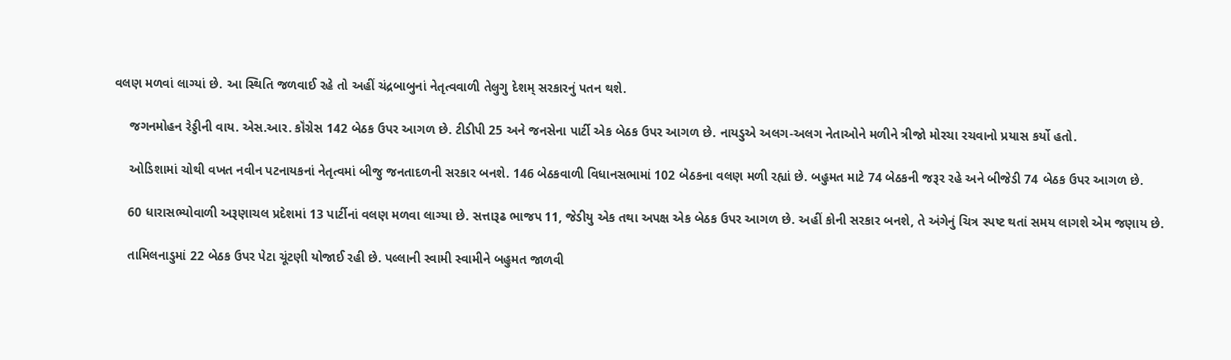વલણ મળવાં લાગ્યાં છે. આ સ્થિતિ જળવાઈ રહે તો અહીં ચંદ્રબાબુનાં નેતૃત્વવાળી તેલુગુ દેશમ્ સરકારનું પતન થશે.

    જગનમોહન રેડ્ડીની વાય. એસ.આર. કૉંગ્રેસ 142 બેઠક ઉપર આગળ છે. ટીડીપી 25 અને જનસેના પાર્ટી એક બેઠક ઉપર આગળ છે. નાયડુએ અલગ-અલગ નેતાઓને મળીને ત્રીજો મોરચા રચવાનો પ્રયાસ કર્યો હતો.

    ઓડિશામાં ચોથી વખત નવીન પટનાયકનાં નેતૃત્વમાં બીજુ જનતાદળની સરકાર બનશે. 146 બેઠકવાળી વિધાનસભામાં 102 બેઠકના વલણ મળી રહ્યાં છે. બહુમત માટે 74 બેઠકની જરૂર રહે અને બીજેડી 74 બેઠક ઉપર આગળ છે.

    60 ધારાસભ્યોવાળી અરૂણાચલ પ્રદેશમાં 13 પાર્ટીનાં વલણ મળવા લાગ્યા છે. સત્તારૂઢ ભાજપ 11, જેડીયુ એક તથા અપક્ષ એક બેઠક ઉપર આગળ છે. અહીં કોની સરકાર બનશે, તે અંગેનું ચિત્ર સ્પષ્ટ થતાં સમય લાગશે એમ જણાય છે.

    તામિલનાડુમાં 22 બેઠક ઉપર પેટા ચૂંટણી યોજાઈ રહી છે. પલ્લાની સ્વામી સ્વામીને બહુમત જાળવી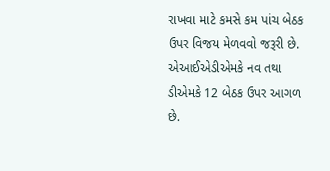રાખવા માટે કમસે કમ પાંચ બેઠક ઉપર વિજય મેળવવો જરૂરી છે. એઆઈએડીએમકે નવ તથા ડીએમકે 12 બેઠક ઉપર આગળ છે.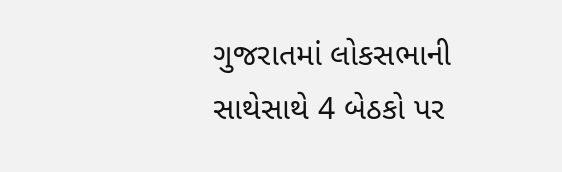ગુજરાતમાં લોકસભાની સાથેસાથે 4 બેઠકો પર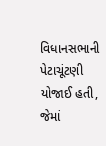વિધાનસભાની પેટાચૂંટણી યોજાઈ હતી, જેમાં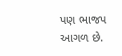પણ ભાજપ આગળ છે.